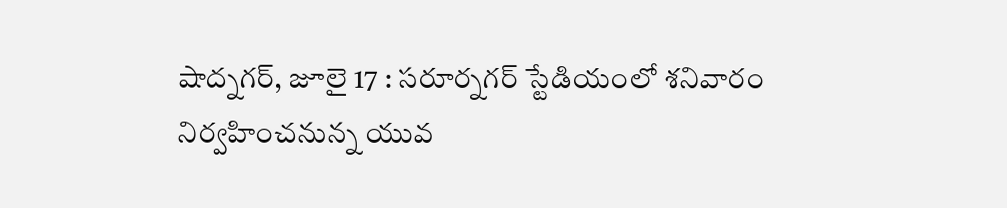షాద్నగర్, జూలై 17 : సరూర్నగర్ స్టేడియంలో శనివారం నిర్వహించనున్న యువ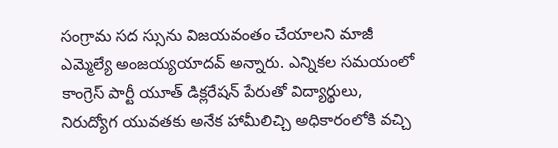సంగ్రామ సద స్సును విజయవంతం చేయాలని మాజీ ఎమ్మెల్యే అంజయ్యయాదవ్ అన్నారు. ఎన్నికల సమయంలో కాంగ్రెస్ పార్టీ యూత్ డిక్లరేషన్ పేరుతో విద్యార్థులు, నిరుద్యోగ యువతకు అనేక హామీలిచ్చి అధికారంలోకి వచ్చి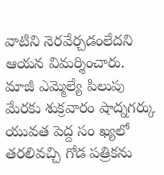వాటిని నెరవేర్చడంలేదని ఆయన విమర్శించారు. మాజీ ఎమ్మెల్యే పిలుపు మేరకు శుక్రవారం షాద్నగర్కు యువత పెద్ద సం ఖ్యలో తరలివచ్చి గోడ పత్రికను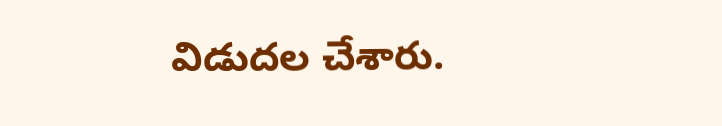విడుదల చేశారు.